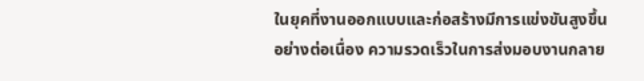ในยุคที่งานออกแบบและก่อสร้างมีการแข่งขันสูงขึ้นอย่างต่อเนื่อง ความรวดเร็วในการส่งมอบงานกลาย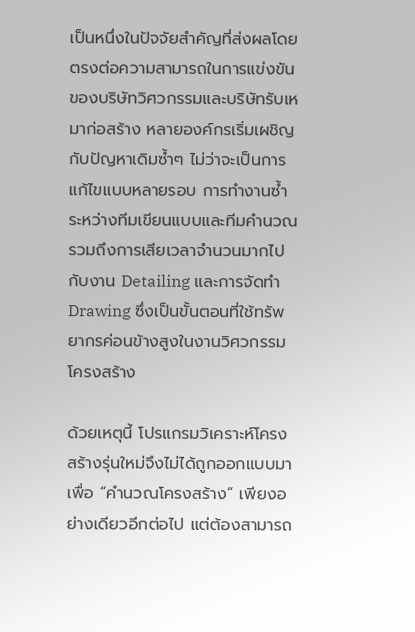เป็นหนึ่งในปัจจัยสำคัญที่ส่งผลโดยตรงต่อความสามารถในการแข่งขันของบริษัทวิศวกรรมและบริษัทรับเหมาก่อสร้าง หลายองค์กรเริ่มเผชิญกับปัญหาเดิมซ้ำๆ ไม่ว่าจะเป็นการแก้ไขแบบหลายรอบ การทำงานซ้ำระหว่างทีมเขียนแบบและทีมคำนวณ รวมถึงการเสียเวลาจำนวนมากไปกับงาน Detailing และการจัดทำ Drawing ซึ่งเป็นขั้นตอนที่ใช้ทรัพยากรค่อนข้างสูงในงานวิศวกรรมโครงสร้าง

ด้วยเหตุนี้ โปรแกรมวิเคราะห์โครงสร้างรุ่นใหม่จึงไม่ได้ถูกออกแบบมาเพื่อ “คำนวณโครงสร้าง” เพียงอย่างเดียวอีกต่อไป แต่ต้องสามารถ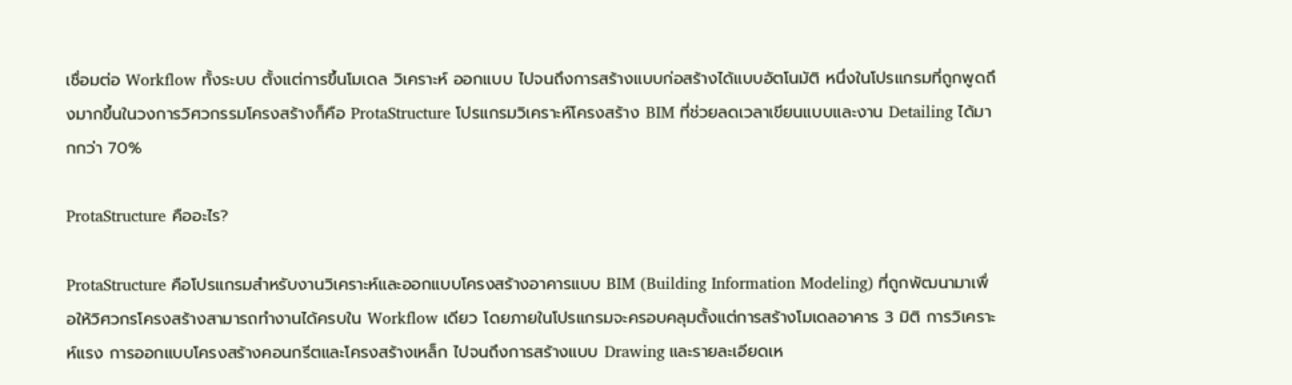เชื่อมต่อ Workflow ทั้งระบบ ตั้งแต่การขึ้นโมเดล วิเคราะห์ ออกแบบ ไปจนถึงการสร้างแบบก่อสร้างได้แบบอัตโนมัติ หนึ่งในโปรแกรมที่ถูกพูดถึงมากขึ้นในวงการวิศวกรรมโครงสร้างก็คือ ProtaStructure โปรแกรมวิเคราะห์โครงสร้าง BIM ที่ช่วยลดเวลาเขียนแบบและงาน Detailing ได้มากกว่า 70%

ProtaStructure คืออะไร?

ProtaStructure คือโปรแกรมสำหรับงานวิเคราะห์และออกแบบโครงสร้างอาคารแบบ BIM (Building Information Modeling) ที่ถูกพัฒนามาเพื่อให้วิศวกรโครงสร้างสามารถทำงานได้ครบใน Workflow เดียว โดยภายในโปรแกรมจะครอบคลุมตั้งแต่การสร้างโมเดลอาคาร 3 มิติ การวิเคราะห์แรง การออกแบบโครงสร้างคอนกรีตและโครงสร้างเหล็ก ไปจนถึงการสร้างแบบ Drawing และรายละเอียดเห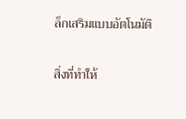ล็กเสริมแบบอัตโนมัติ

สิ่งที่ทำให้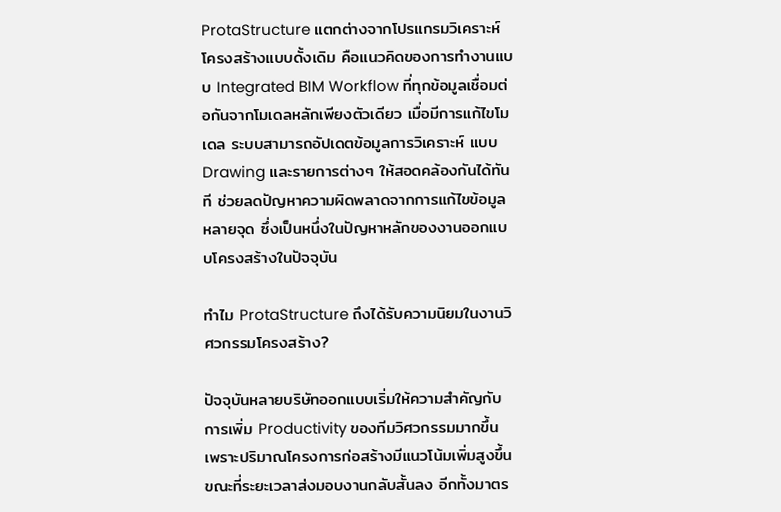ProtaStructure แตกต่างจากโปรแกรมวิเคราะห์โครงสร้างแบบดั้งเดิม คือแนวคิดของการทำงานแบบ Integrated BIM Workflow ที่ทุกข้อมูลเชื่อมต่อกันจากโมเดลหลักเพียงตัวเดียว เมื่อมีการแก้ไขโมเดล ระบบสามารถอัปเดตข้อมูลการวิเคราะห์ แบบ Drawing และรายการต่างๆ ให้สอดคล้องกันได้ทันที ช่วยลดปัญหาความผิดพลาดจากการแก้ไขข้อมูลหลายจุด ซึ่งเป็นหนึ่งในปัญหาหลักของงานออกแบบโครงสร้างในปัจจุบัน

ทำไม ProtaStructure ถึงได้รับความนิยมในงานวิศวกรรมโครงสร้าง?

ปัจจุบันหลายบริษัทออกแบบเริ่มให้ความสำคัญกับการเพิ่ม Productivity ของทีมวิศวกรรมมากขึ้น เพราะปริมาณโครงการก่อสร้างมีแนวโน้มเพิ่มสูงขึ้น ขณะที่ระยะเวลาส่งมอบงานกลับสั้นลง อีกทั้งมาตร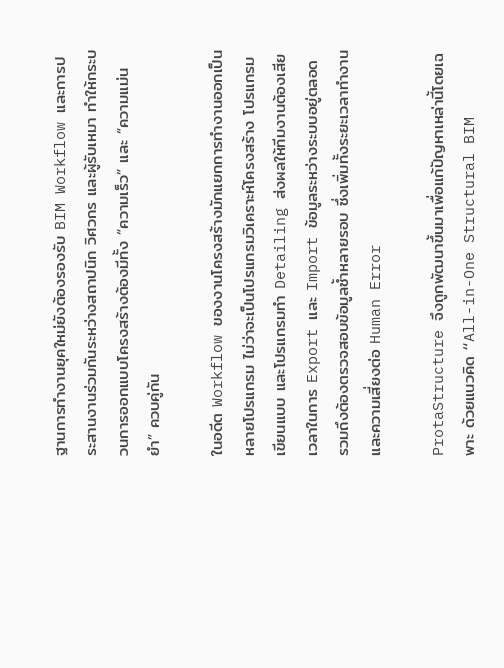ฐานการทำงานยุคใหม่ยังต้องรองรับ BIM Workflow และการประสานงานร่วมกันระหว่างสถาปนิก วิศวกร และผู้รับเหมา ทำให้กระบวนการออกแบบโครงสร้างต้องมีทั้ง “ความเร็ว” และ “ความแม่นยำ” ควบคู่กัน

ในอดีต Workflow ของงานโครงสร้างมักแยกการทำงานออกเป็นหลายโปรแกรม ไม่ว่าจะเป็นโปรแกรมวิเคราะห์โครงสร้าง โปรแกรมเขียนแบบ และโปรแกรมทำ Detailing ส่งผลให้ทีมงานต้องเสียเวลาในการ Export และ Import ข้อมูลระหว่างระบบอยู่ตลอด รวมถึงต้องตรวจสอบข้อมูลซ้ำหลายรอบ ซึ่งเพิ่มทั้งระยะเวลาทำงานและความเสี่ยงต่อ Human Error

ProtaStructure จึงถูกพัฒนาขึ้นมาเพื่อแก้ปัญหาเหล่านี้โดยเฉพาะ ด้วยแนวคิด “All-in-One Structural BIM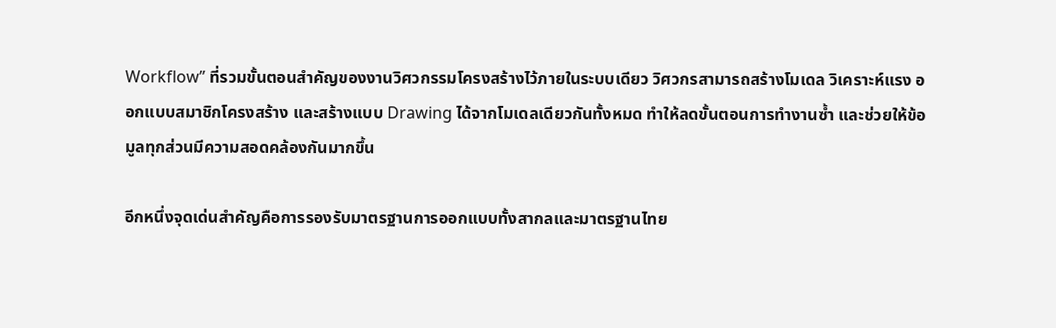Workflow” ที่รวมขั้นตอนสำคัญของงานวิศวกรรมโครงสร้างไว้ภายในระบบเดียว วิศวกรสามารถสร้างโมเดล วิเคราะห์แรง ออกแบบสมาชิกโครงสร้าง และสร้างแบบ Drawing ได้จากโมเดลเดียวกันทั้งหมด ทำให้ลดขั้นตอนการทำงานซ้ำ และช่วยให้ข้อมูลทุกส่วนมีความสอดคล้องกันมากขึ้น

อีกหนึ่งจุดเด่นสำคัญคือการรองรับมาตรฐานการออกแบบทั้งสากลและมาตรฐานไทย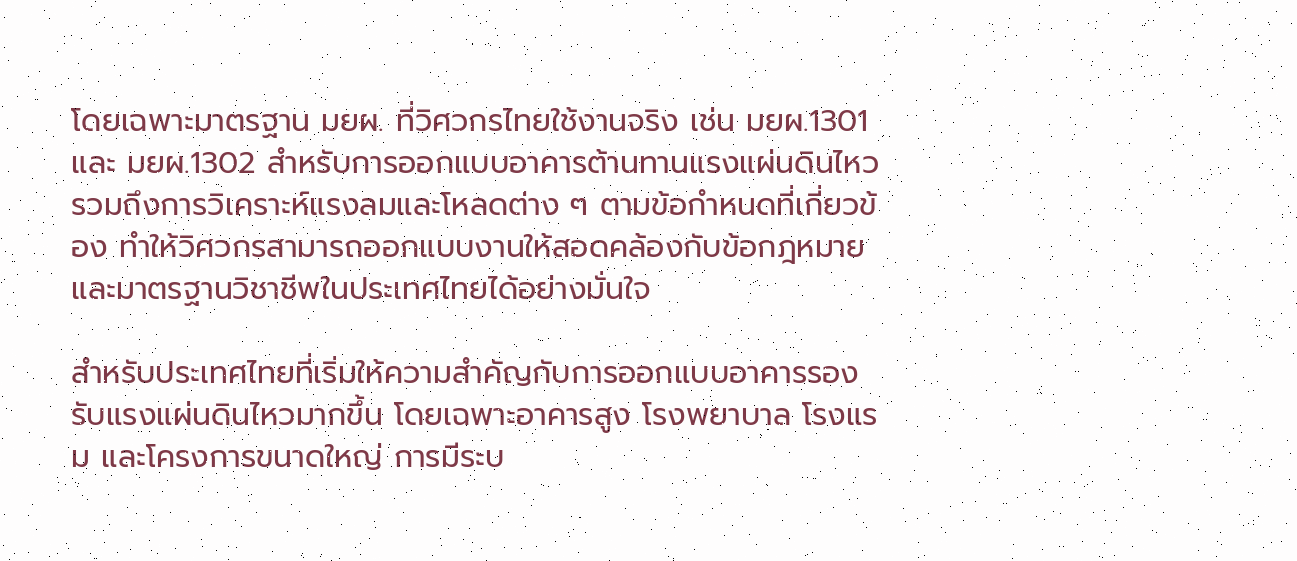โดยเฉพาะมาตรฐาน มยผ. ที่วิศวกรไทยใช้งานจริง เช่น มยผ.1301 และ มยผ.1302 สำหรับการออกแบบอาคารต้านทานแรงแผ่นดินไหว รวมถึงการวิเคราะห์แรงลมและโหลดต่าง ๆ ตามข้อกำหนดที่เกี่ยวข้อง ทำให้วิศวกรสามารถออกแบบงานให้สอดคล้องกับข้อกฎหมายและมาตรฐานวิชาชีพในประเทศไทยได้อย่างมั่นใจ

สำหรับประเทศไทยที่เริ่มให้ความสำคัญกับการออกแบบอาคารรองรับแรงแผ่นดินไหวมากขึ้น โดยเฉพาะอาคารสูง โรงพยาบาล โรงแรม และโครงการขนาดใหญ่ การมีระบ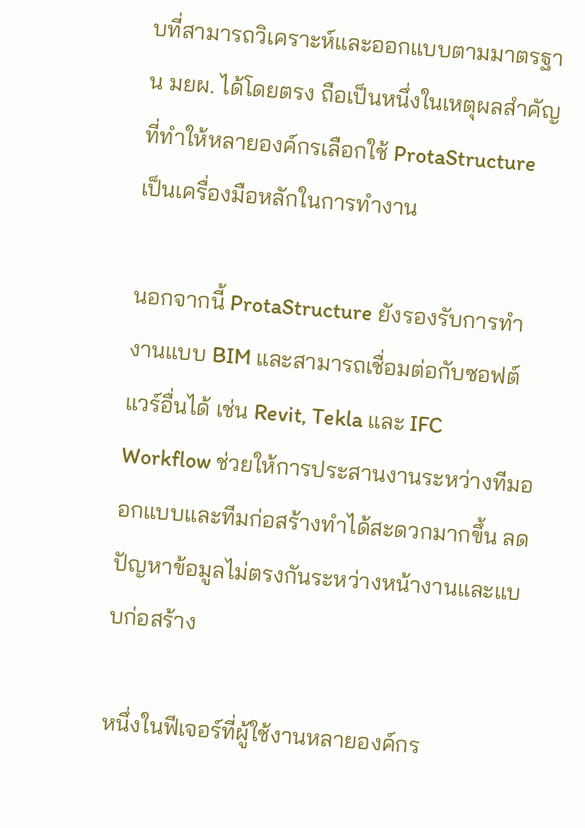บที่สามารถวิเคราะห์และออกแบบตามมาตรฐาน มยผ. ได้โดยตรง ถือเป็นหนึ่งในเหตุผลสำคัญที่ทำให้หลายองค์กรเลือกใช้ ProtaStructure เป็นเครื่องมือหลักในการทำงาน

นอกจากนี้ ProtaStructure ยังรองรับการทำงานแบบ BIM และสามารถเชื่อมต่อกับซอฟต์แวร์อื่นได้ เช่น Revit, Tekla และ IFC Workflow ช่วยให้การประสานงานระหว่างทีมออกแบบและทีมก่อสร้างทำได้สะดวกมากขึ้น ลดปัญหาข้อมูลไม่ตรงกันระหว่างหน้างานและแบบก่อสร้าง

หนึ่งในฟีเจอร์ที่ผู้ใช้งานหลายองค์กร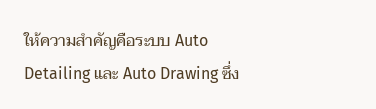ให้ความสำคัญคือระบบ Auto Detailing และ Auto Drawing ซึ่ง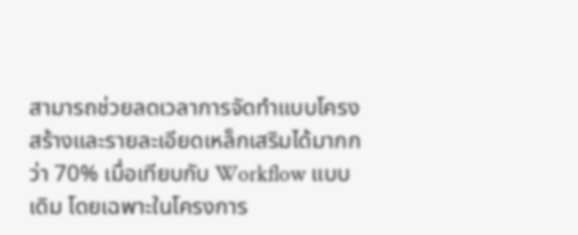สามารถช่วยลดเวลาการจัดทำแบบโครงสร้างและรายละเอียดเหล็กเสริมได้มากกว่า 70% เมื่อเทียบกับ Workflow แบบเดิม โดยเฉพาะในโครงการ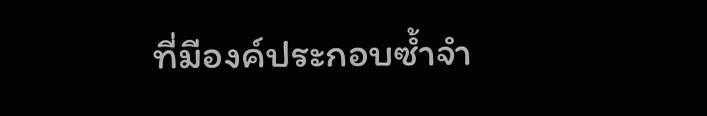ที่มีองค์ประกอบซ้ำจำ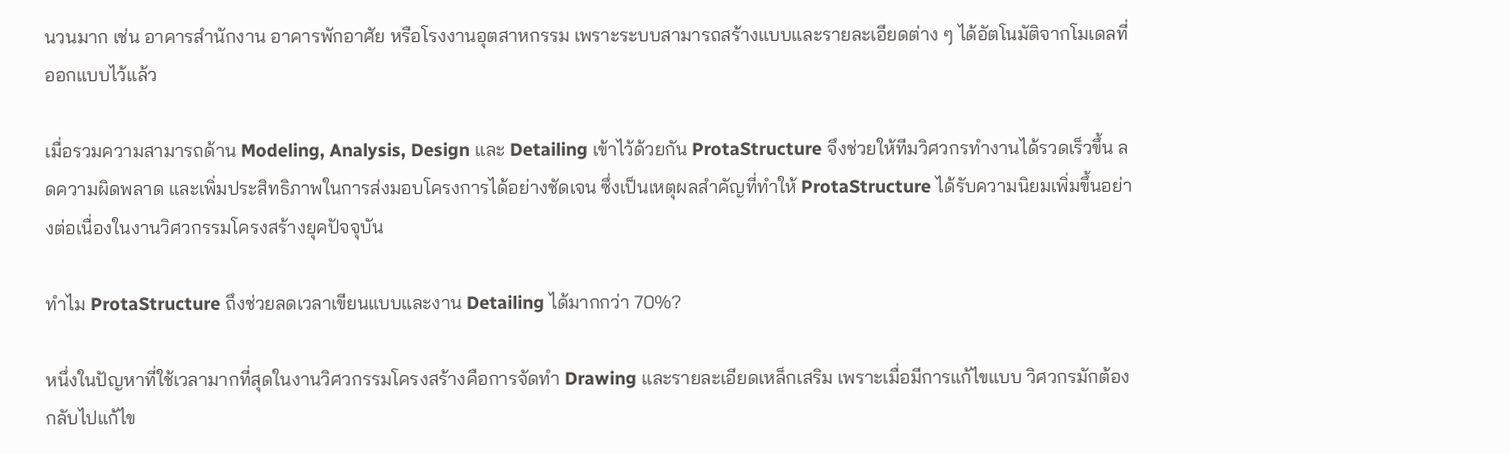นวนมาก เช่น อาคารสำนักงาน อาคารพักอาศัย หรือโรงงานอุตสาหกรรม เพราะระบบสามารถสร้างแบบและรายละเอียดต่าง ๆ ได้อัตโนมัติจากโมเดลที่ออกแบบไว้แล้ว

เมื่อรวมความสามารถด้าน Modeling, Analysis, Design และ Detailing เข้าไว้ด้วยกัน ProtaStructure จึงช่วยให้ทีมวิศวกรทำงานได้รวดเร็วขึ้น ลดความผิดพลาด และเพิ่มประสิทธิภาพในการส่งมอบโครงการได้อย่างชัดเจน ซึ่งเป็นเหตุผลสำคัญที่ทำให้ ProtaStructure ได้รับความนิยมเพิ่มขึ้นอย่างต่อเนื่องในงานวิศวกรรมโครงสร้างยุคปัจจุบัน

ทำไม ProtaStructure ถึงช่วยลดเวลาเขียนแบบและงาน Detailing ได้มากกว่า 70%?

หนึ่งในปัญหาที่ใช้เวลามากที่สุดในงานวิศวกรรมโครงสร้างคือการจัดทำ Drawing และรายละเอียดเหล็กเสริม เพราะเมื่อมีการแก้ไขแบบ วิศวกรมักต้องกลับไปแก้ไข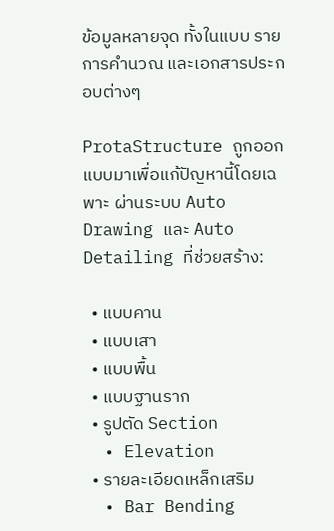ข้อมูลหลายจุด ทั้งในแบบ รายการคำนวณ และเอกสารประกอบต่างๆ

ProtaStructure ถูกออกแบบมาเพื่อแก้ปัญหานี้โดยเฉพาะ ผ่านระบบ Auto Drawing และ Auto Detailing ที่ช่วยสร้าง:

  • แบบคาน
  • แบบเสา
  • แบบพื้น
  • แบบฐานราก
  • รูปตัด Section
  • Elevation
  • รายละเอียดเหล็กเสริม
  • Bar Bending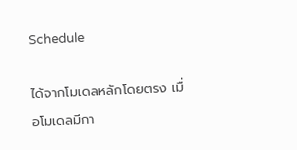Schedule

ได้จากโมเดลหลักโดยตรง เมื่อโมเดลมีกา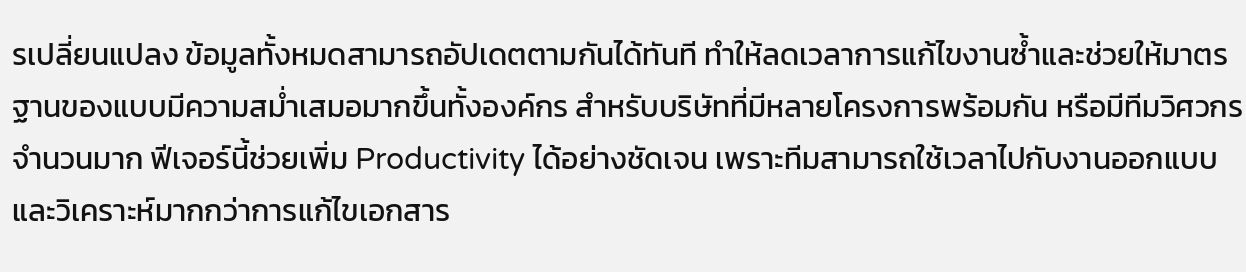รเปลี่ยนแปลง ข้อมูลทั้งหมดสามารถอัปเดตตามกันได้ทันที ทำให้ลดเวลาการแก้ไขงานซ้ำและช่วยให้มาตรฐานของแบบมีความสม่ำเสมอมากขึ้นทั้งองค์กร สำหรับบริษัทที่มีหลายโครงการพร้อมกัน หรือมีทีมวิศวกรจำนวนมาก ฟีเจอร์นี้ช่วยเพิ่ม Productivity ได้อย่างชัดเจน เพราะทีมสามารถใช้เวลาไปกับงานออกแบบและวิเคราะห์มากกว่าการแก้ไขเอกสาร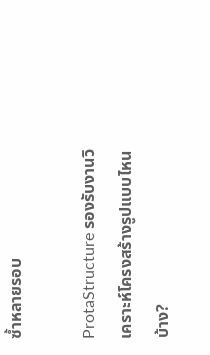ซ้ำหลายรอบ

ProtaStructure รองรับงานวิเคราะห์โครงสร้างรูปแบบไหนบ้าง?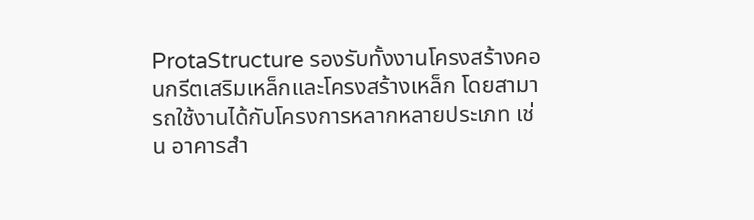ProtaStructure รองรับทั้งงานโครงสร้างคอนกรีตเสริมเหล็กและโครงสร้างเหล็ก โดยสามารถใช้งานได้กับโครงการหลากหลายประเภท เช่น อาคารสำ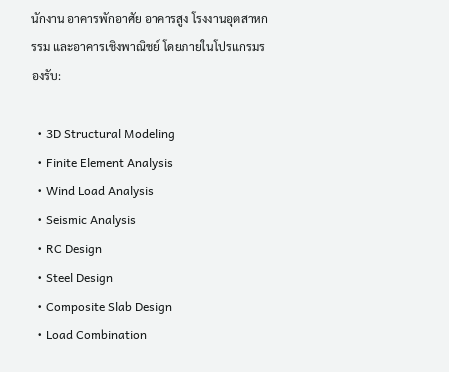นักงาน อาคารพักอาศัย อาคารสูง โรงงานอุตสาหกรรม และอาคารเชิงพาณิชย์ โดยภายในโปรแกรมรองรับ:

  • 3D Structural Modeling
  • Finite Element Analysis
  • Wind Load Analysis
  • Seismic Analysis
  • RC Design
  • Steel Design
  • Composite Slab Design
  • Load Combination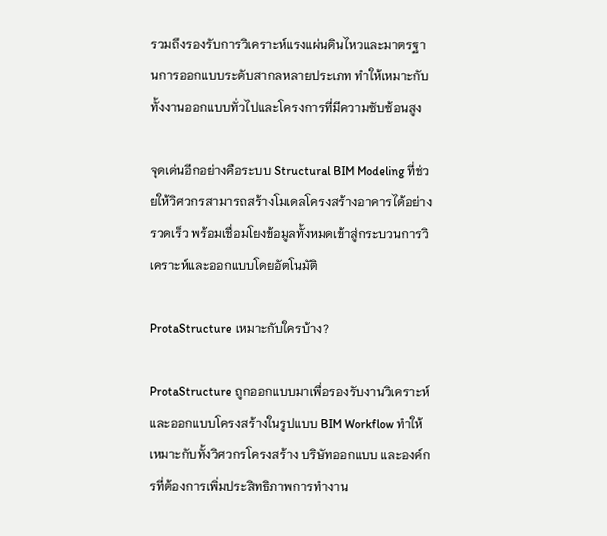รวมถึงรองรับการวิเคราะห์แรงแผ่นดินไหวและมาตรฐานการออกแบบระดับสากลหลายประเภท ทำให้เหมาะกับทั้งงานออกแบบทั่วไปและโครงการที่มีความซับซ้อนสูง

จุดเด่นอีกอย่างคือระบบ Structural BIM Modeling ที่ช่วยให้วิศวกรสามารถสร้างโมเดลโครงสร้างอาคารได้อย่างรวดเร็ว พร้อมเชื่อมโยงข้อมูลทั้งหมดเข้าสู่กระบวนการวิเคราะห์และออกแบบโดยอัตโนมัติ

ProtaStructure เหมาะกับใครบ้าง?

ProtaStructure ถูกออกแบบมาเพื่อรองรับงานวิเคราะห์และออกแบบโครงสร้างในรูปแบบ BIM Workflow ทำให้เหมาะกับทั้งวิศวกรโครงสร้าง บริษัทออกแบบ และองค์กรที่ต้องการเพิ่มประสิทธิภาพการทำงาน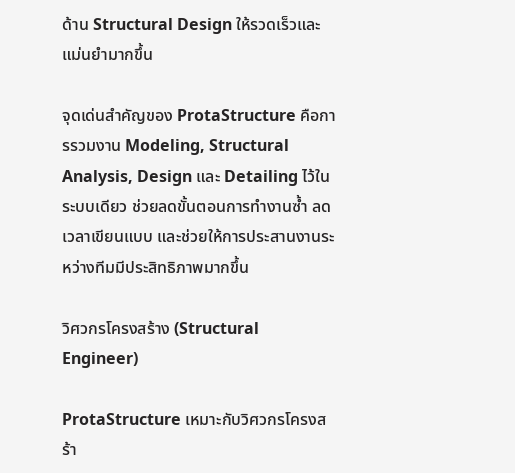ด้าน Structural Design ให้รวดเร็วและแม่นยำมากขึ้น

จุดเด่นสำคัญของ ProtaStructure คือการรวมงาน Modeling, Structural Analysis, Design และ Detailing ไว้ในระบบเดียว ช่วยลดขั้นตอนการทำงานซ้ำ ลดเวลาเขียนแบบ และช่วยให้การประสานงานระหว่างทีมมีประสิทธิภาพมากขึ้น

วิศวกรโครงสร้าง (Structural Engineer)

ProtaStructure เหมาะกับวิศวกรโครงสร้า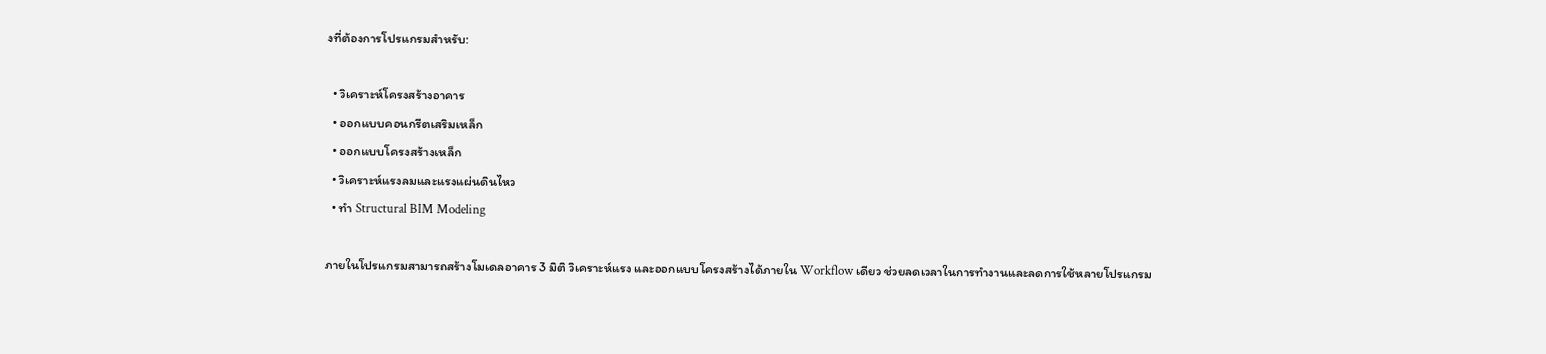งที่ต้องการโปรแกรมสำหรับ:

  • วิเคราะห์โครงสร้างอาคาร
  • ออกแบบคอนกรีตเสริมเหล็ก
  • ออกแบบโครงสร้างเหล็ก
  • วิเคราะห์แรงลมและแรงแผ่นดินไหว
  • ทำ Structural BIM Modeling

ภายในโปรแกรมสามารถสร้างโมเดลอาคาร 3 มิติ วิเคราะห์แรง และออกแบบโครงสร้างได้ภายใน Workflow เดียว ช่วยลดเวลาในการทำงานและลดการใช้หลายโปรแกรม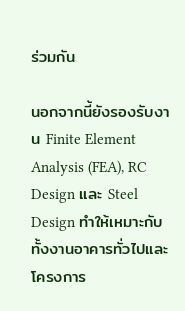ร่วมกัน

นอกจากนี้ยังรองรับงาน Finite Element Analysis (FEA), RC Design และ Steel Design ทำให้เหมาะกับทั้งงานอาคารทั่วไปและโครงการ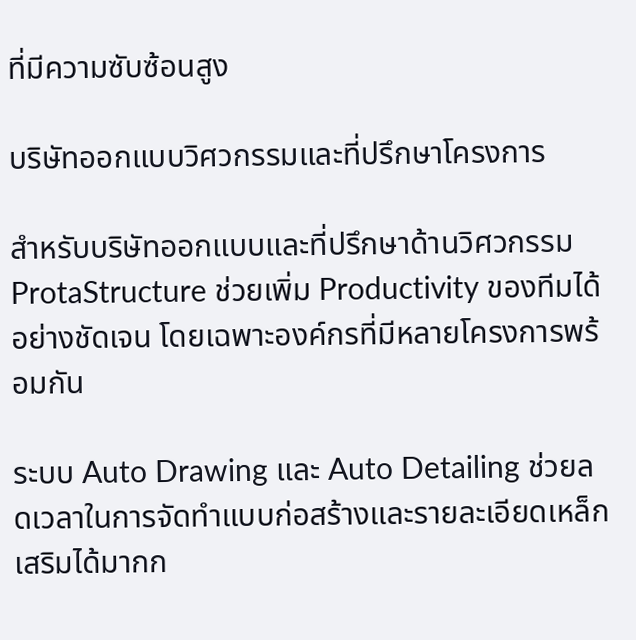ที่มีความซับซ้อนสูง

บริษัทออกแบบวิศวกรรมและที่ปรึกษาโครงการ

สำหรับบริษัทออกแบบและที่ปรึกษาด้านวิศวกรรม ProtaStructure ช่วยเพิ่ม Productivity ของทีมได้อย่างชัดเจน โดยเฉพาะองค์กรที่มีหลายโครงการพร้อมกัน

ระบบ Auto Drawing และ Auto Detailing ช่วยลดเวลาในการจัดทำแบบก่อสร้างและรายละเอียดเหล็กเสริมได้มากก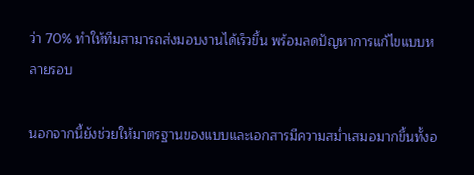ว่า 70% ทำให้ทีมสามารถส่งมอบงานได้เร็วขึ้น พร้อมลดปัญหาการแก้ไขแบบหลายรอบ

นอกจากนี้ยังช่วยให้มาตรฐานของแบบและเอกสารมีความสม่ำเสมอมากขึ้นทั้งอ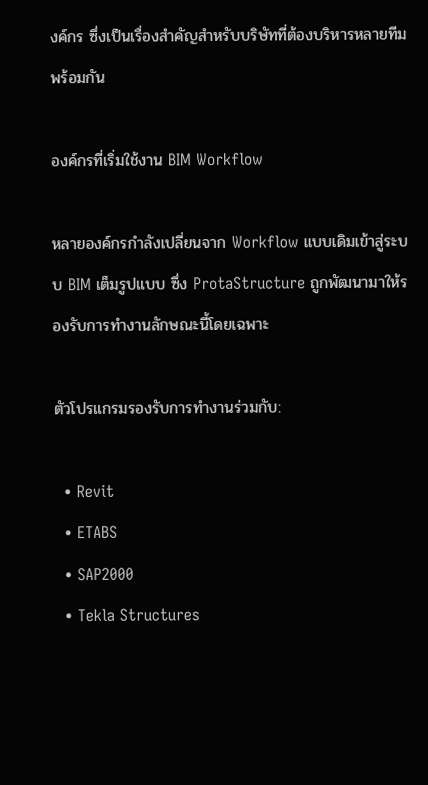งค์กร ซึ่งเป็นเรื่องสำคัญสำหรับบริษัทที่ต้องบริหารหลายทีมพร้อมกัน

องค์กรที่เริ่มใช้งาน BIM Workflow

หลายองค์กรกำลังเปลี่ยนจาก Workflow แบบเดิมเข้าสู่ระบบ BIM เต็มรูปแบบ ซึ่ง ProtaStructure ถูกพัฒนามาให้รองรับการทำงานลักษณะนี้โดยเฉพาะ

ตัวโปรแกรมรองรับการทำงานร่วมกับ:

  • Revit
  • ETABS
  • SAP2000
  • Tekla Structures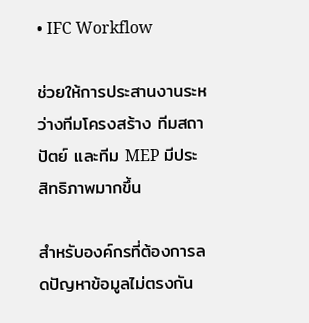• IFC Workflow

ช่วยให้การประสานงานระหว่างทีมโครงสร้าง ทีมสถาปัตย์ และทีม MEP มีประสิทธิภาพมากขึ้น

สำหรับองค์กรที่ต้องการลดปัญหาข้อมูลไม่ตรงกัน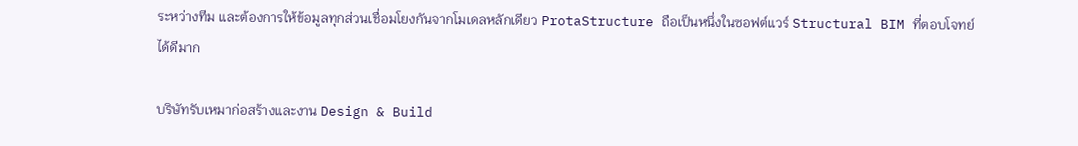ระหว่างทีม และต้องการให้ข้อมูลทุกส่วนเชื่อมโยงกันจากโมเดลหลักเดียว ProtaStructure ถือเป็นหนึ่งในซอฟต์แวร์ Structural BIM ที่ตอบโจทย์ได้ดีมาก

บริษัทรับเหมาก่อสร้างและงาน Design & Build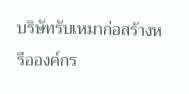บริษัทรับเหมาก่อสร้างหรือองค์กร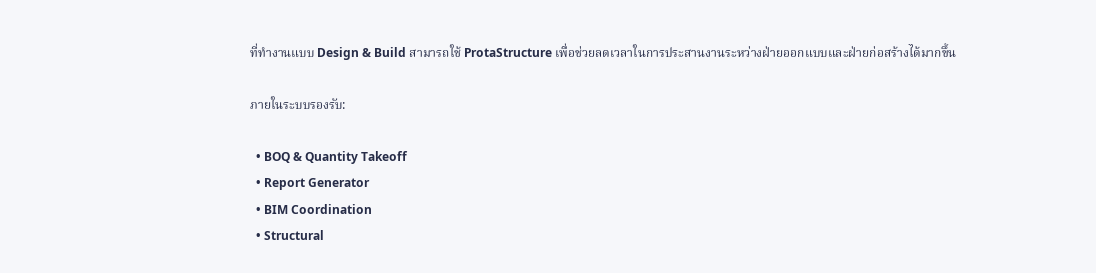ที่ทำงานแบบ Design & Build สามารถใช้ ProtaStructure เพื่อช่วยลดเวลาในการประสานงานระหว่างฝ่ายออกแบบและฝ่ายก่อสร้างได้มากขึ้น

ภายในระบบรองรับ:

  • BOQ & Quantity Takeoff
  • Report Generator
  • BIM Coordination
  • Structural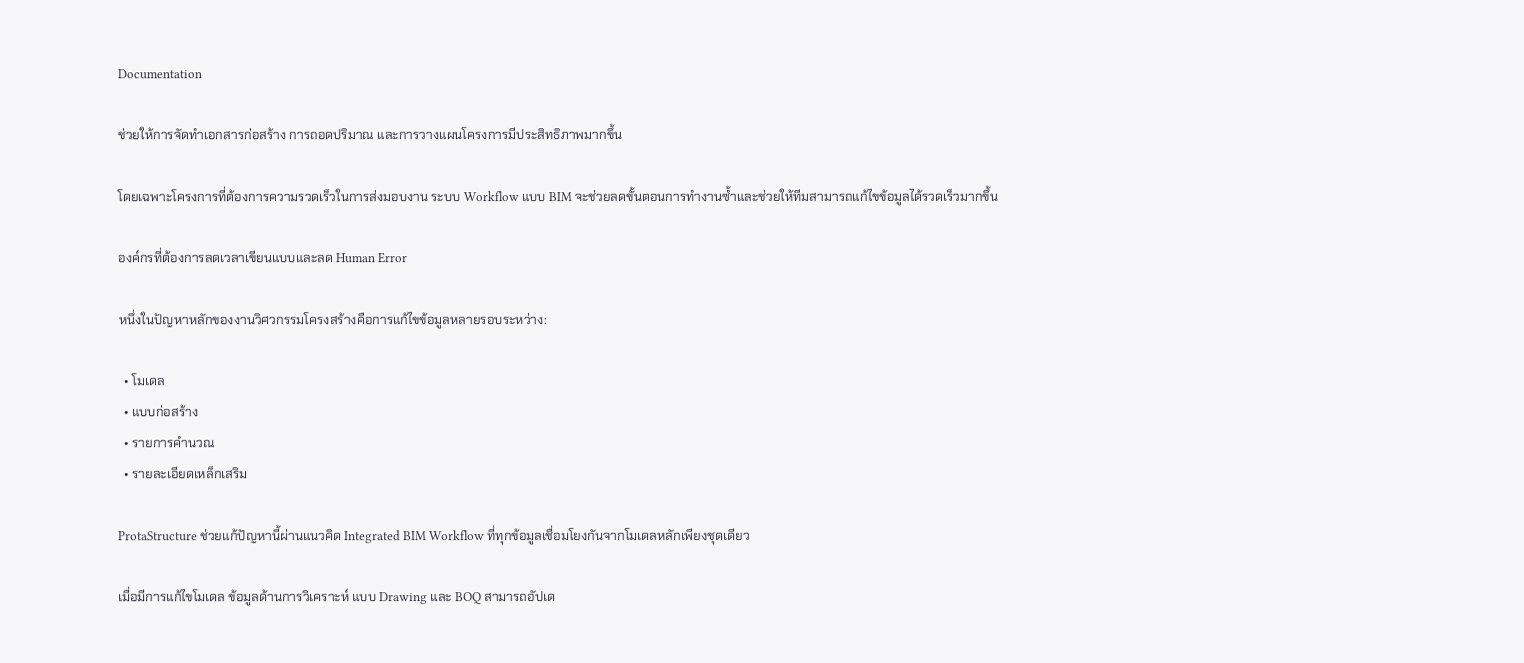Documentation

ช่วยให้การจัดทำเอกสารก่อสร้าง การถอดปริมาณ และการวางแผนโครงการมีประสิทธิภาพมากขึ้น

โดยเฉพาะโครงการที่ต้องการความรวดเร็วในการส่งมอบงาน ระบบ Workflow แบบ BIM จะช่วยลดขั้นตอนการทำงานซ้ำและช่วยให้ทีมสามารถแก้ไขข้อมูลได้รวดเร็วมากขึ้น

องค์กรที่ต้องการลดเวลาเขียนแบบและลด Human Error

หนึ่งในปัญหาหลักของงานวิศวกรรมโครงสร้างคือการแก้ไขข้อมูลหลายรอบระหว่าง:

  • โมเดล
  • แบบก่อสร้าง
  • รายการคำนวณ
  • รายละเอียดเหล็กเสริม

ProtaStructure ช่วยแก้ปัญหานี้ผ่านแนวคิด Integrated BIM Workflow ที่ทุกข้อมูลเชื่อมโยงกันจากโมเดลหลักเพียงชุดเดียว

เมื่อมีการแก้ไขโมเดล ข้อมูลด้านการวิเคราะห์ แบบ Drawing และ BOQ สามารถอัปเด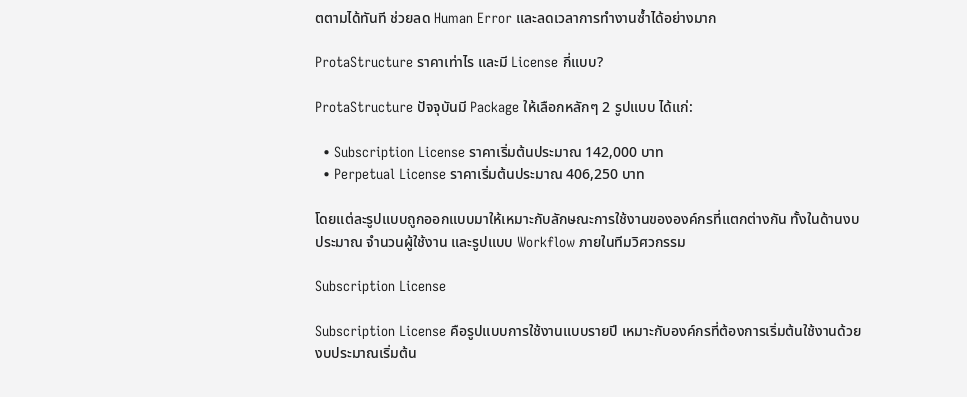ตตามได้ทันที ช่วยลด Human Error และลดเวลาการทำงานซ้ำได้อย่างมาก

ProtaStructure ราคาเท่าไร และมี License กี่แบบ?

ProtaStructure ปัจจุบันมี Package ให้เลือกหลักๆ 2 รูปแบบ ได้แก่:

  • Subscription License ราคาเริ่มต้นประมาณ 142,000 บาท
  • Perpetual License ราคาเริ่มต้นประมาณ 406,250 บาท

โดยแต่ละรูปแบบถูกออกแบบมาให้เหมาะกับลักษณะการใช้งานขององค์กรที่แตกต่างกัน ทั้งในด้านงบประมาณ จำนวนผู้ใช้งาน และรูปแบบ Workflow ภายในทีมวิศวกรรม

Subscription License

Subscription License คือรูปแบบการใช้งานแบบรายปี เหมาะกับองค์กรที่ต้องการเริ่มต้นใช้งานด้วยงบประมาณเริ่มต้น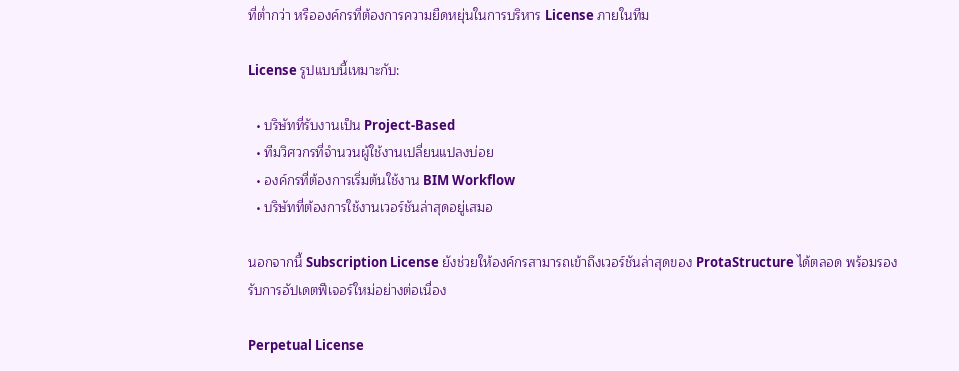ที่ต่ำกว่า หรือองค์กรที่ต้องการความยืดหยุ่นในการบริหาร License ภายในทีม

License รูปแบบนี้เหมาะกับ:

  • บริษัทที่รับงานเป็น Project-Based
  • ทีมวิศวกรที่จำนวนผู้ใช้งานเปลี่ยนแปลงบ่อย
  • องค์กรที่ต้องการเริ่มต้นใช้งาน BIM Workflow
  • บริษัทที่ต้องการใช้งานเวอร์ชันล่าสุดอยู่เสมอ

นอกจากนี้ Subscription License ยังช่วยให้องค์กรสามารถเข้าถึงเวอร์ชันล่าสุดของ ProtaStructure ได้ตลอด พร้อมรองรับการอัปเดตฟีเจอร์ใหม่อย่างต่อเนื่อง

Perpetual License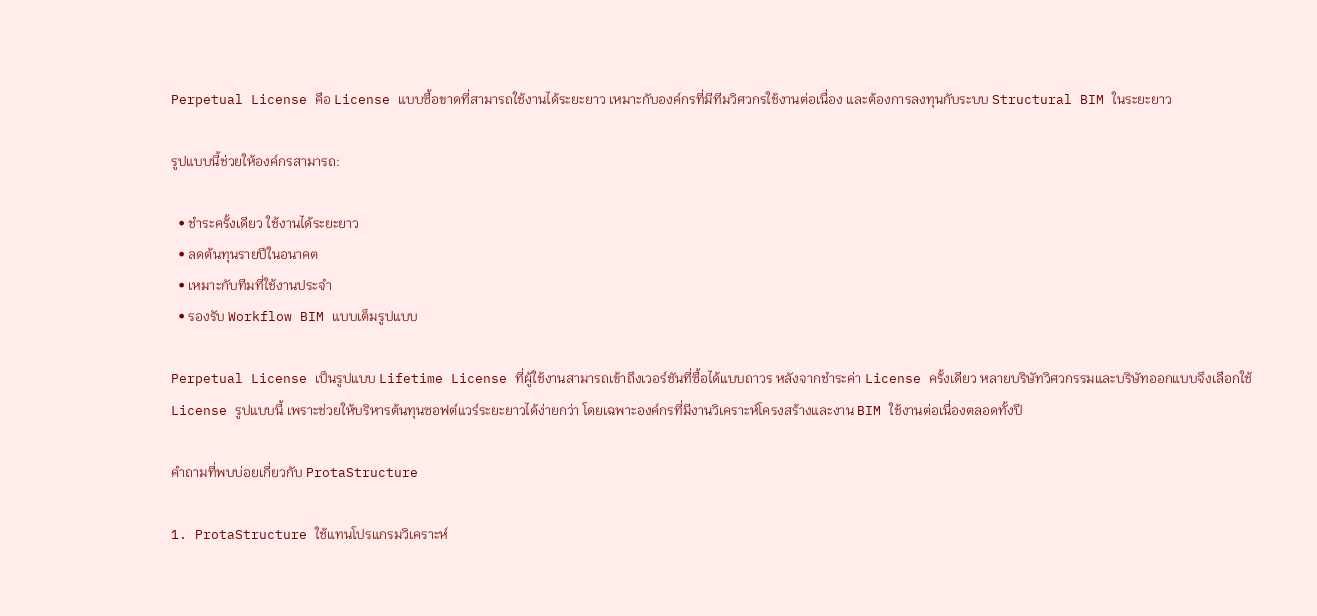Perpetual License คือ License แบบซื้อขาดที่สามารถใช้งานได้ระยะยาว เหมาะกับองค์กรที่มีทีมวิศวกรใช้งานต่อเนื่อง และต้องการลงทุนกับระบบ Structural BIM ในระยะยาว

รูปแบบนี้ช่วยให้องค์กรสามารถ:

  • ชำระครั้งเดียว ใช้งานได้ระยะยาว
  • ลดต้นทุนรายปีในอนาคต
  • เหมาะกับทีมที่ใช้งานประจำ
  • รองรับ Workflow BIM แบบเต็มรูปแบบ

Perpetual License เป็นรูปแบบ Lifetime License ที่ผู้ใช้งานสามารถเข้าถึงเวอร์ชันที่ซื้อได้แบบถาวร หลังจากชำระค่า License ครั้งเดียว หลายบริษัทวิศวกรรมและบริษัทออกแบบจึงเลือกใช้ License รูปแบบนี้ เพราะช่วยให้บริหารต้นทุนซอฟต์แวร์ระยะยาวได้ง่ายกว่า โดยเฉพาะองค์กรที่มีงานวิเคราะห์โครงสร้างและงาน BIM ใช้งานต่อเนื่องตลอดทั้งปี

คำถามที่พบบ่อยเกี่ยวกับ ProtaStructure

1. ProtaStructure ใช้แทนโปรแกรมวิเคราะห์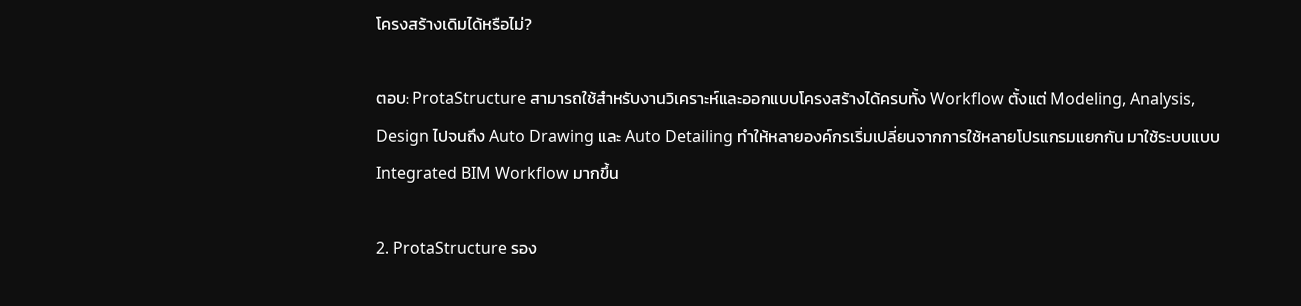โครงสร้างเดิมได้หรือไม่?

ตอบ: ProtaStructure สามารถใช้สำหรับงานวิเคราะห์และออกแบบโครงสร้างได้ครบทั้ง Workflow ตั้งแต่ Modeling, Analysis, Design ไปจนถึง Auto Drawing และ Auto Detailing ทำให้หลายองค์กรเริ่มเปลี่ยนจากการใช้หลายโปรแกรมแยกกัน มาใช้ระบบแบบ Integrated BIM Workflow มากขึ้น

2. ProtaStructure รอง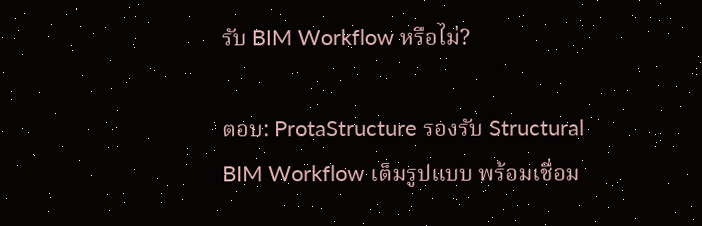รับ BIM Workflow หรือไม่?

ตอบ: ProtaStructure รองรับ Structural BIM Workflow เต็มรูปแบบ พร้อมเชื่อม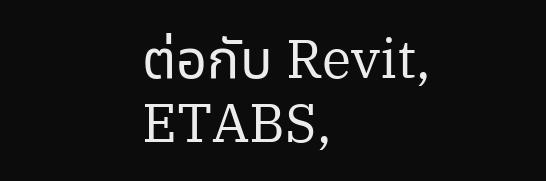ต่อกับ Revit, ETABS,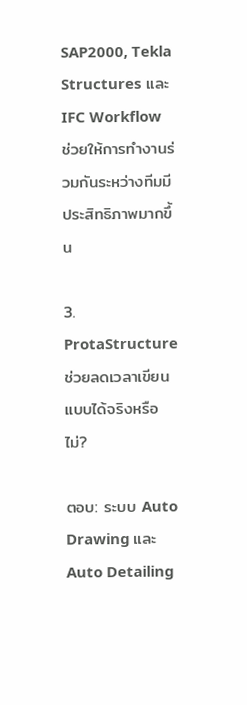SAP2000, Tekla Structures และ IFC Workflow ช่วยให้การทำงานร่วมกันระหว่างทีมมีประสิทธิภาพมากขึ้น

3. ProtaStructure ช่วยลดเวลาเขียนแบบได้จริงหรือไม่?

ตอบ: ระบบ Auto Drawing และ Auto Detailing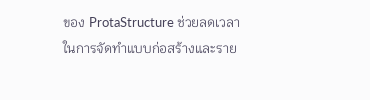ของ ProtaStructure ช่วยลดเวลาในการจัดทำแบบก่อสร้างและราย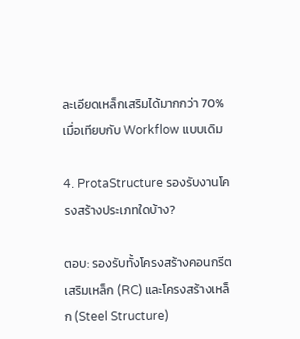ละเอียดเหล็กเสริมได้มากกว่า 70% เมื่อเทียบกับ Workflow แบบเดิม

4. ProtaStructure รองรับงานโครงสร้างประเภทใดบ้าง?

ตอบ: รองรับทั้งโครงสร้างคอนกรีตเสริมเหล็ก (RC) และโครงสร้างเหล็ก (Steel Structure)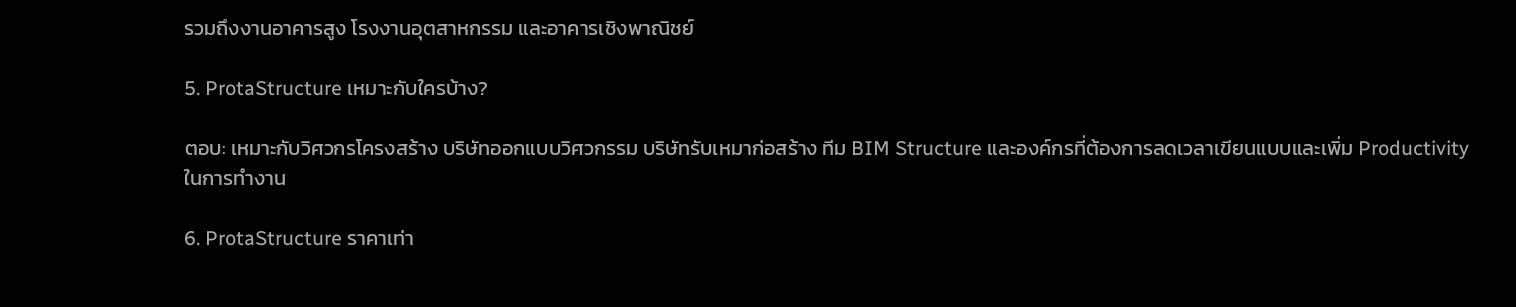รวมถึงงานอาคารสูง โรงงานอุตสาหกรรม และอาคารเชิงพาณิชย์

5. ProtaStructure เหมาะกับใครบ้าง?

ตอบ: เหมาะกับวิศวกรโครงสร้าง บริษัทออกแบบวิศวกรรม บริษัทรับเหมาก่อสร้าง ทีม BIM Structure และองค์กรที่ต้องการลดเวลาเขียนแบบและเพิ่ม Productivity ในการทำงาน

6. ProtaStructure ราคาเท่า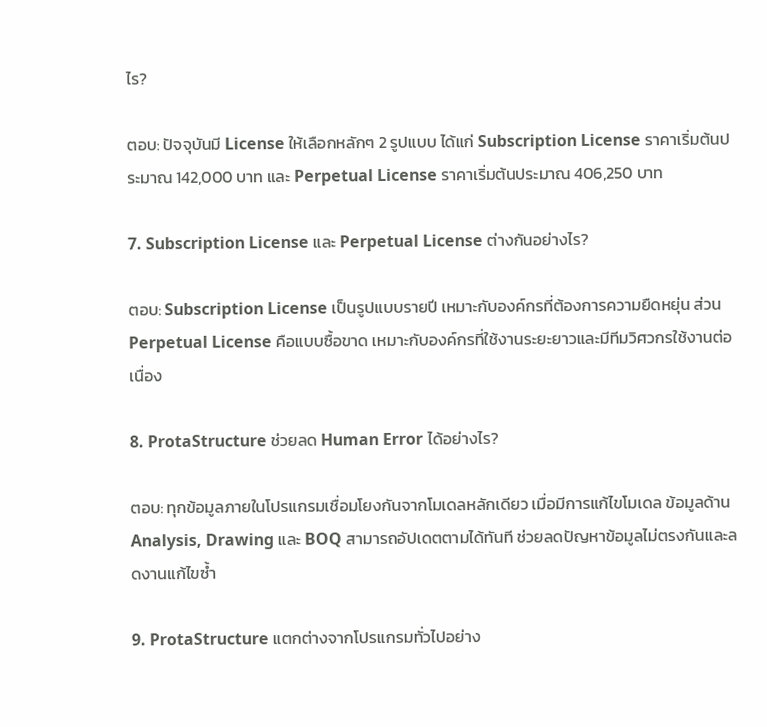ไร?

ตอบ: ปัจจุบันมี License ให้เลือกหลักๆ 2 รูปแบบ ได้แก่ Subscription License ราคาเริ่มต้นประมาณ 142,000 บาท และ Perpetual License ราคาเริ่มต้นประมาณ 406,250 บาท

7. Subscription License และ Perpetual License ต่างกันอย่างไร?

ตอบ: Subscription License เป็นรูปแบบรายปี เหมาะกับองค์กรที่ต้องการความยืดหยุ่น ส่วน Perpetual License คือแบบซื้อขาด เหมาะกับองค์กรที่ใช้งานระยะยาวและมีทีมวิศวกรใช้งานต่อเนื่อง

8. ProtaStructure ช่วยลด Human Error ได้อย่างไร?

ตอบ: ทุกข้อมูลภายในโปรแกรมเชื่อมโยงกันจากโมเดลหลักเดียว เมื่อมีการแก้ไขโมเดล ข้อมูลด้าน Analysis, Drawing และ BOQ สามารถอัปเดตตามได้ทันที ช่วยลดปัญหาข้อมูลไม่ตรงกันและลดงานแก้ไขซ้ำ

9. ProtaStructure แตกต่างจากโปรแกรมทั่วไปอย่าง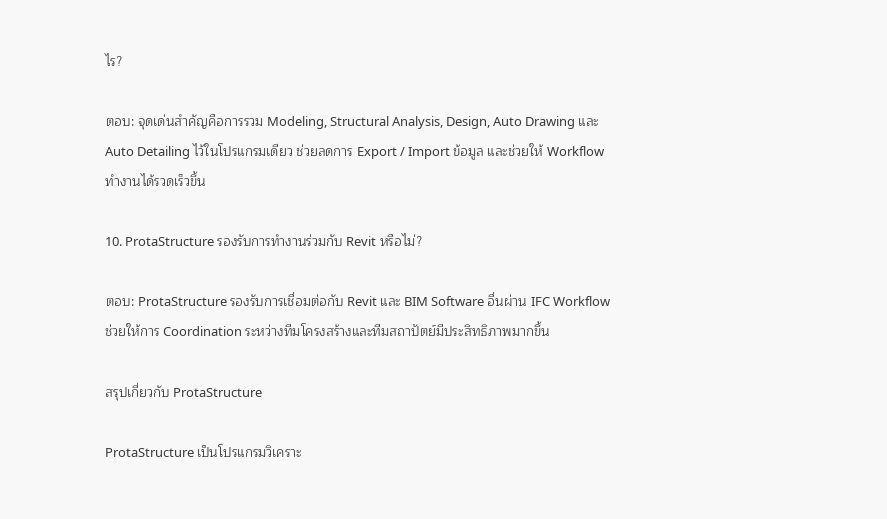ไร?

ตอบ: จุดเด่นสำคัญคือการรวม Modeling, Structural Analysis, Design, Auto Drawing และ Auto Detailing ไว้ในโปรแกรมเดียว ช่วยลดการ Export / Import ข้อมูล และช่วยให้ Workflow ทำงานได้รวดเร็วขึ้น

10. ProtaStructure รองรับการทำงานร่วมกับ Revit หรือไม่?

ตอบ: ProtaStructure รองรับการเชื่อมต่อกับ Revit และ BIM Software อื่นผ่าน IFC Workflow ช่วยให้การ Coordination ระหว่างทีมโครงสร้างและทีมสถาปัตย์มีประสิทธิภาพมากขึ้น

สรุปเกี่ยวกับ ProtaStructure

ProtaStructure เป็นโปรแกรมวิเคราะ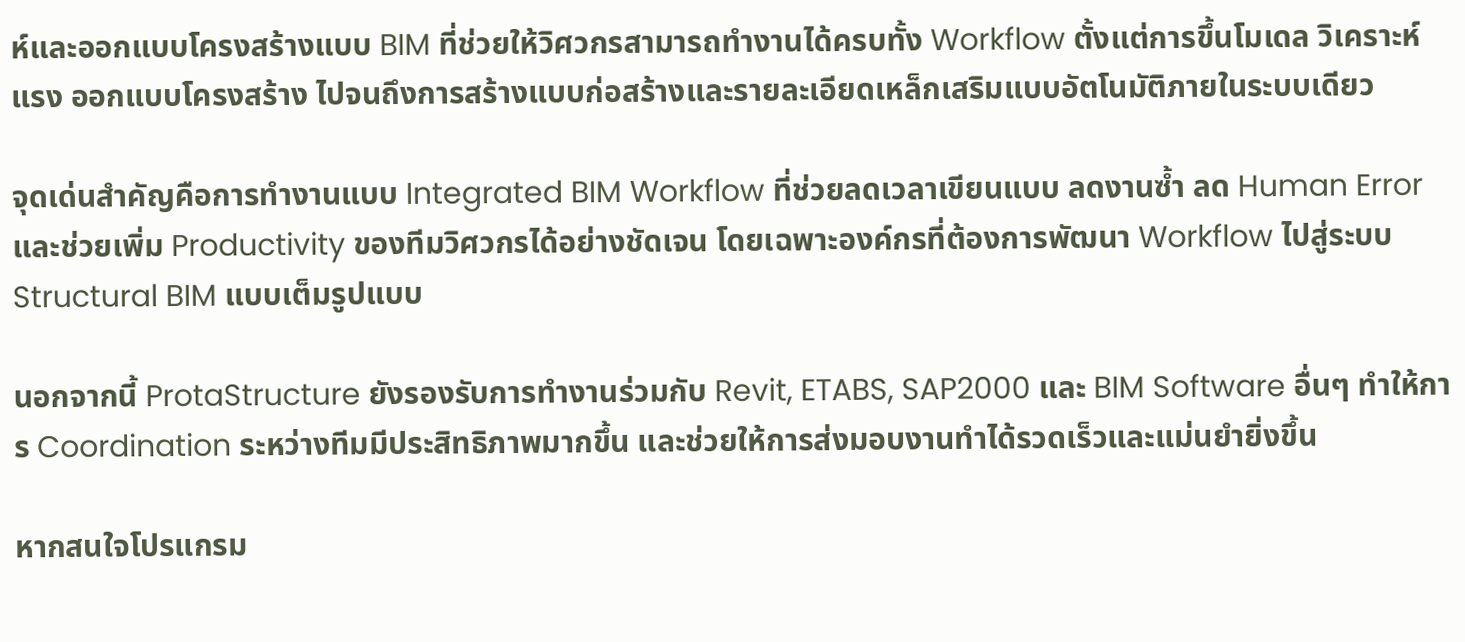ห์และออกแบบโครงสร้างแบบ BIM ที่ช่วยให้วิศวกรสามารถทำงานได้ครบทั้ง Workflow ตั้งแต่การขึ้นโมเดล วิเคราะห์แรง ออกแบบโครงสร้าง ไปจนถึงการสร้างแบบก่อสร้างและรายละเอียดเหล็กเสริมแบบอัตโนมัติภายในระบบเดียว

จุดเด่นสำคัญคือการทำงานแบบ Integrated BIM Workflow ที่ช่วยลดเวลาเขียนแบบ ลดงานซ้ำ ลด Human Error และช่วยเพิ่ม Productivity ของทีมวิศวกรได้อย่างชัดเจน โดยเฉพาะองค์กรที่ต้องการพัฒนา Workflow ไปสู่ระบบ Structural BIM แบบเต็มรูปแบบ

นอกจากนี้ ProtaStructure ยังรองรับการทำงานร่วมกับ Revit, ETABS, SAP2000 และ BIM Software อื่นๆ ทำให้การ Coordination ระหว่างทีมมีประสิทธิภาพมากขึ้น และช่วยให้การส่งมอบงานทำได้รวดเร็วและแม่นยำยิ่งขึ้น

หากสนใจโปรแกรม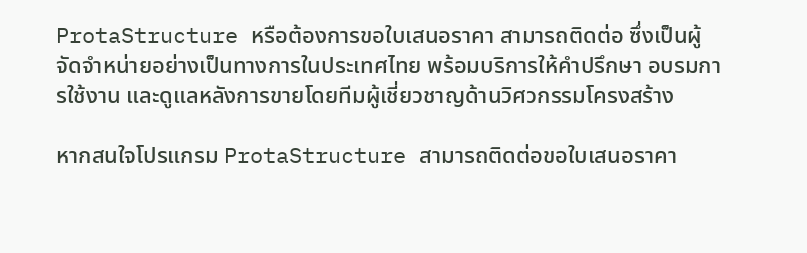ProtaStructure หรือต้องการขอใบเสนอราคา สามารถติดต่อ ซึ่งเป็นผู้จัดจำหน่ายอย่างเป็นทางการในประเทศไทย พร้อมบริการให้คำปรึกษา อบรมการใช้งาน และดูแลหลังการขายโดยทีมผู้เชี่ยวชาญด้านวิศวกรรมโครงสร้าง

หากสนใจโปรแกรม ProtaStructure สามารถติดต่อขอใบเสนอราคา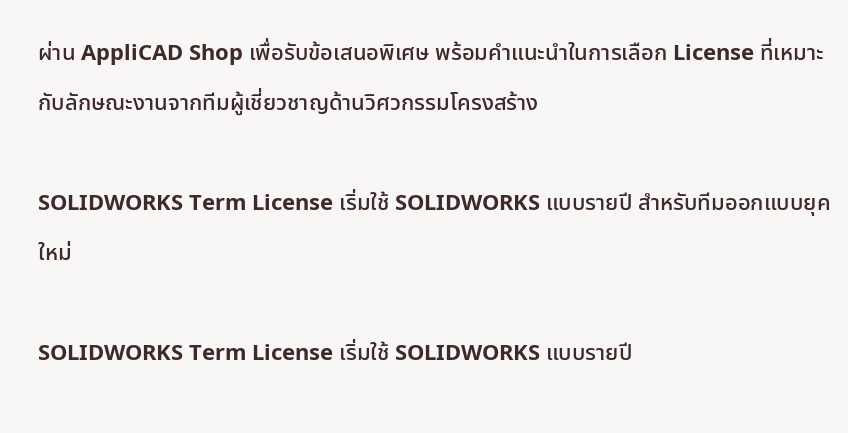ผ่าน AppliCAD Shop เพื่อรับข้อเสนอพิเศษ พร้อมคำแนะนำในการเลือก License ที่เหมาะกับลักษณะงานจากทีมผู้เชี่ยวชาญด้านวิศวกรรมโครงสร้าง

SOLIDWORKS Term License เริ่มใช้ SOLIDWORKS แบบรายปี สำหรับทีมออกแบบยุคใหม่

SOLIDWORKS Term License เริ่มใช้ SOLIDWORKS แบบรายปี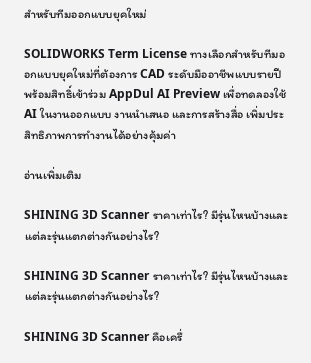สำหรับทีมออกแบบยุคใหม่

SOLIDWORKS Term License ทางเลือกสำหรับทีมออกแบบยุคใหม่ที่ต้องการ CAD ระดับมืออาชีพแบบรายปี พร้อมสิทธิ์เข้าร่วม AppDul AI Preview เพื่อทดลองใช้ AI ในงานออกแบบ งานนำเสนอ และการสร้างสื่อ เพิ่มประสิทธิภาพการทำงานได้อย่างคุ้มค่า

อ่านเพิ่มเติม

SHINING 3D Scanner ราคาเท่าไร? มีรุ่นไหนบ้างและแต่ละรุ่นแตกต่างกันอย่างไร?

SHINING 3D Scanner ราคาเท่าไร? มีรุ่นไหนบ้างและแต่ละรุ่นแตกต่างกันอย่างไร?

SHINING 3D Scanner คือเครื่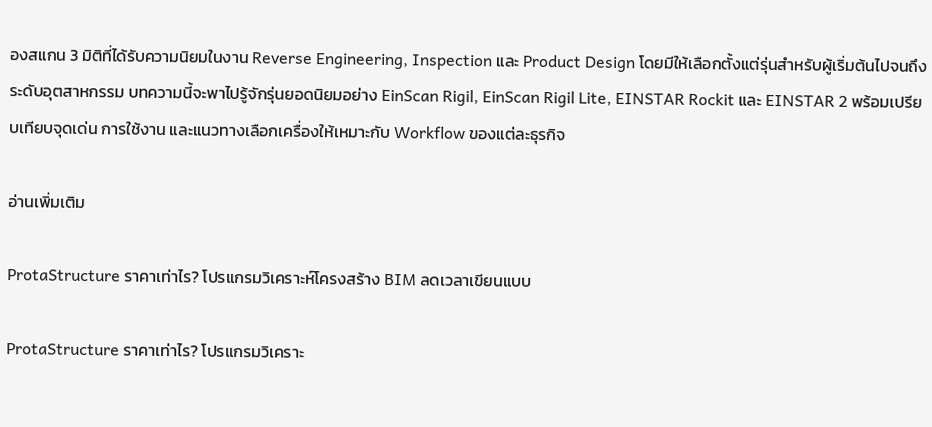องสแกน 3 มิติที่ได้รับความนิยมในงาน Reverse Engineering, Inspection และ Product Design โดยมีให้เลือกตั้งแต่รุ่นสำหรับผู้เริ่มต้นไปจนถึงระดับอุตสาหกรรม บทความนี้จะพาไปรู้จักรุ่นยอดนิยมอย่าง EinScan Rigil, EinScan Rigil Lite, EINSTAR Rockit และ EINSTAR 2 พร้อมเปรียบเทียบจุดเด่น การใช้งาน และแนวทางเลือกเครื่องให้เหมาะกับ Workflow ของแต่ละธุรกิจ

อ่านเพิ่มเติม

ProtaStructure ราคาเท่าไร? โปรแกรมวิเคราะห์โครงสร้าง BIM ลดเวลาเขียนแบบ

ProtaStructure ราคาเท่าไร? โปรแกรมวิเคราะ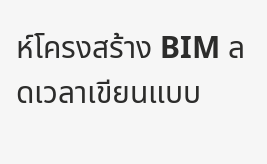ห์โครงสร้าง BIM ลดเวลาเขียนแบบ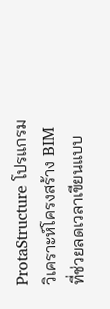ProtaStructure โปรแกรมวิเคราะห์โครงสร้าง BIM ที่ช่วยลดเวลาเขียนแบบ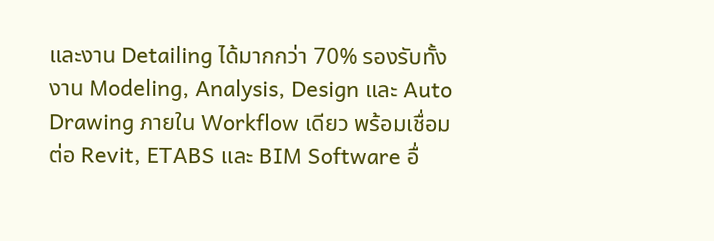และงาน Detailing ได้มากกว่า 70% รองรับทั้งงาน Modeling, Analysis, Design และ Auto Drawing ภายใน Workflow เดียว พร้อมเชื่อมต่อ Revit, ETABS และ BIM Software อื่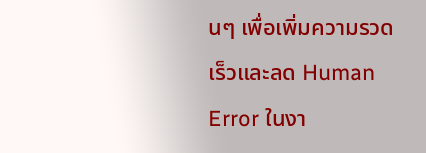นๆ เพื่อเพิ่มความรวดเร็วและลด Human Error ในงา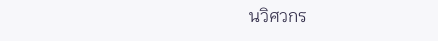นวิศวกร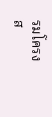รมโครงส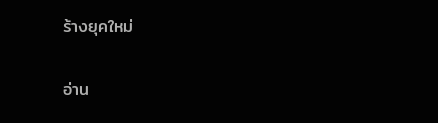ร้างยุคใหม่

อ่าน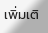เพิ่มเติ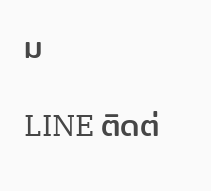ม

LINE ติดต่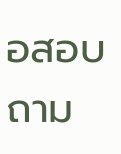อสอบถาม